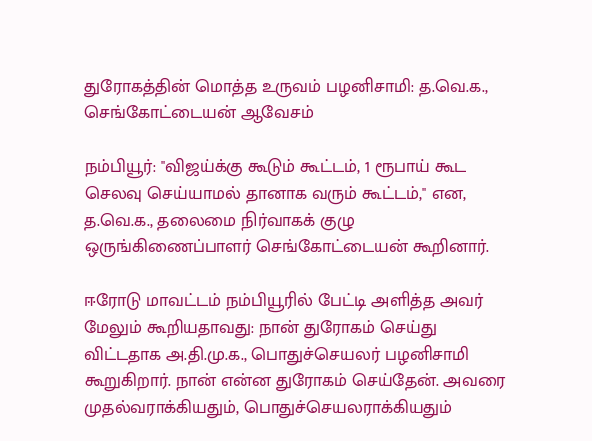துரோகத்தின் மொத்த உருவம் பழனிசாமி: த.வெ.க., செங்கோட்டையன் ஆவேசம்

நம்பியூர்: ''விஜய்க்கு கூடும் கூட்டம், 1 ரூபாய் கூட செலவு செய்யாமல் தானாக வரும் கூட்டம்,'' என, த.வெ.க., தலைமை நிர்வாகக் குழு ஒருங்கிணைப்பாளர் செங்கோட்டையன் கூறினார்.

ஈரோடு மாவட்டம் நம்பியூரில் பேட்டி அளித்த அவர் மேலும் கூறியதாவது: நான் துரோகம் செய்து விட்டதாக அ.தி.மு.க., பொதுச்செயலர் பழனிசாமி கூறுகிறார். நான் என்ன துரோகம் செய்தேன். அவரை முதல்வராக்கியதும், பொதுச்செயலராக்கியதும்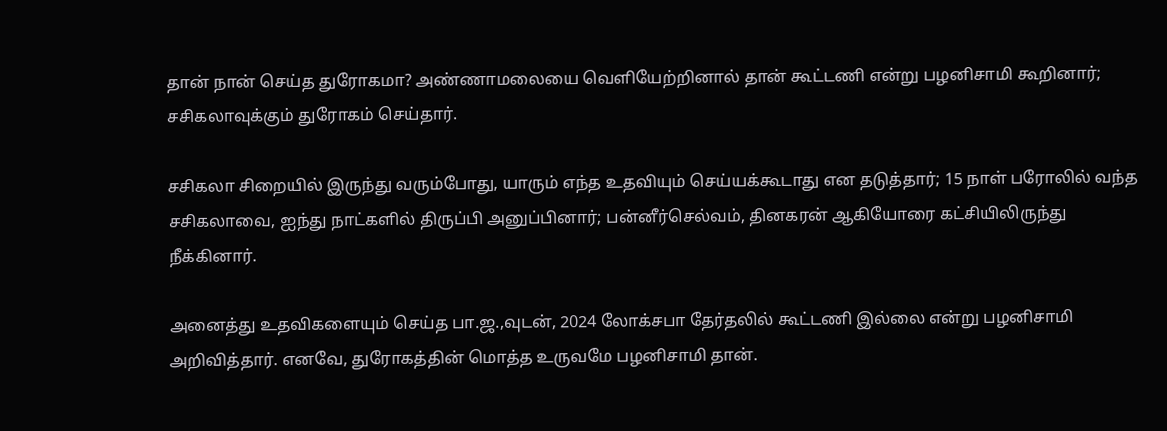தான் நான் செய்த துரோகமா? அண்ணாமலையை வெளியேற்றினால் தான் கூட்டணி என்று பழனிசாமி கூறினார்; சசிகலாவுக்கும் துரோகம் செய்தார்.

சசிகலா சிறையில் இருந்து வரும்போது, யாரும் எந்த உதவியும் செய்யக்கூடாது என தடுத்தார்; 15 நாள் பரோலில் வந்த சசிகலாவை, ஐந்து நாட்களில் திருப்பி அனுப்பினார்; பன்னீர்செல்வம், தினகரன் ஆகியோரை கட்சியிலிருந்து நீக்கினார்.

அனைத்து உதவிகளையும் செய்த பா.ஜ.,வுடன், 2024 லோக்சபா தேர்தலில் கூட்டணி இல்லை என்று பழனிசாமி அறிவித்தார். எனவே, துரோகத்தின் மொத்த உருவமே பழனிசாமி தான்.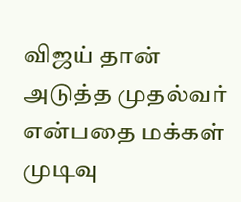விஜய் தான் அடுத்த முதல்வர் என்பதை மக்கள் முடிவு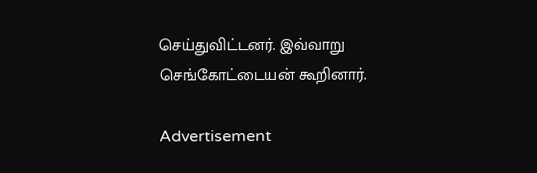செய்துவிட்டனர். இவ்வாறு செங்கோட்டையன் கூறினார்.

Advertisement